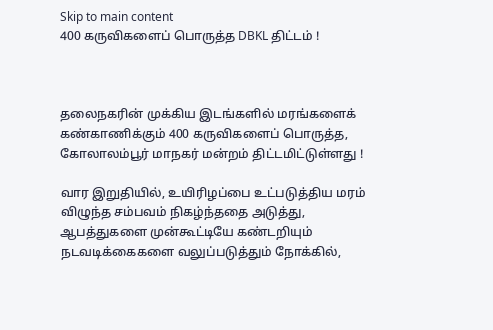Skip to main content
400 கருவிகளைப் பொருத்த DBKL திட்டம் !



தலைநகரின் முக்கிய இடங்களில் மரங்களைக் கண்காணிக்கும் 400 கருவிகளைப் பொருத்த, கோலாலம்பூர் மாநகர் மன்றம் திட்டமிட்டுள்ளது !

வார இறுதியில், உயிரிழப்பை உட்படுத்திய மரம் விழுந்த சம்பவம் நிகழ்ந்ததை அடுத்து, ஆபத்துகளை முன்கூட்டியே கண்டறியும் நடவடிக்கைகளை வலுப்படுத்தும் நோக்கில்,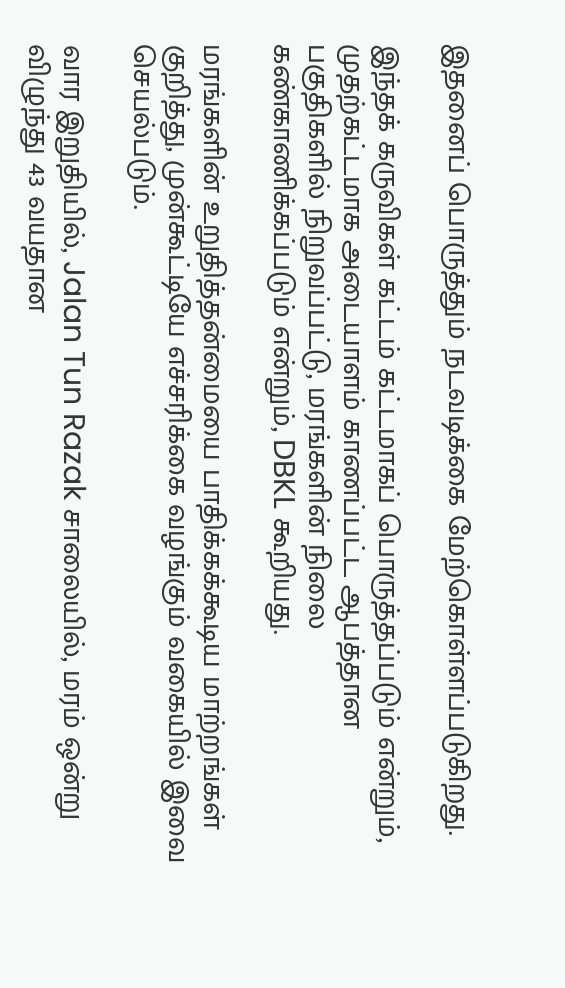இதனைப் பொருத்தும் நடவடிக்கை மேற்கொள்ளப்படுகிறது.

இந்தக் கருவிகள் கட்டம் கட்டமாகப் பொருத்தப்படும் என்றும், முதற்கட்டமாக அடையாளம் காணப்பட்ட ஆபத்தான பகுதிகளில் நிறுவப்பட்டு, மரங்களின் நிலை கண்காணிக்கப்படும் என்றும், DBKL கூறியது.

மரங்களின் உறுதித்தன்மையை பாதிக்கக்கூடிய மாற்றங்கள் குறித்து, முன்கூட்டியே எச்சரிக்கை வழங்கும் வகையில் இவை செயல்படும்.

வார இறுதியில், Jalan Tun Razak சாலையில், மரம் ஒன்று விழுந்து 43 வயதான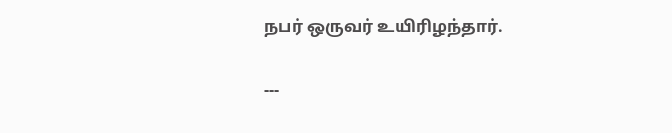நபர் ஒருவர் உயிரிழந்தார்.

---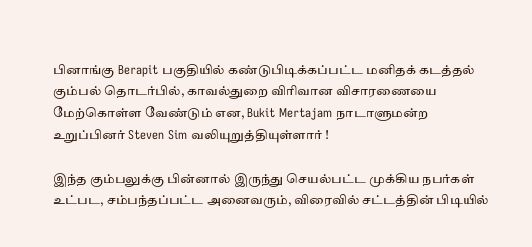பினாங்கு Berapit பகுதியில் கண்டுபிடிக்கப்பட்ட மனிதக் கடத்தல் கும்பல் தொடர்பில், காவல்துறை விரிவான விசாரணையை மேற்கொள்ள வேண்டும் என, Bukit Mertajam நாடாளுமன்ற உறுப்பினர் Steven Sim வலியுறுத்தியுள்ளார் !

இந்த கும்பலுக்கு பின்னால் இருந்து செயல்பட்ட முக்கிய நபர்கள் உட்பட, சம்பந்தப்பட்ட அனைவரும், விரைவில் சட்டத்தின் பிடியில்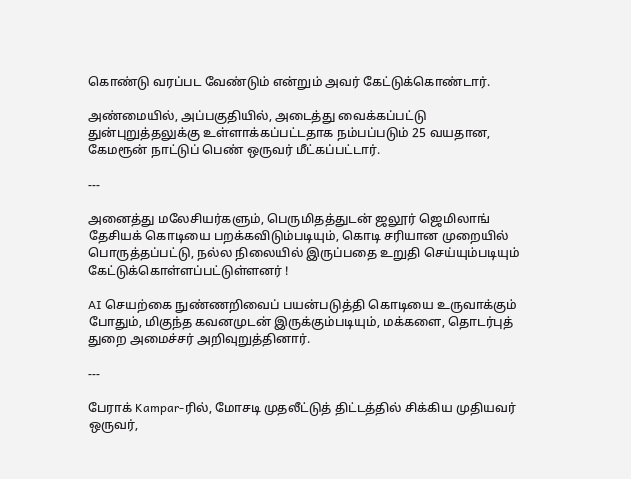கொண்டு வரப்பட வேண்டும் என்றும் அவர் கேட்டுக்கொண்டார்.

அண்மையில், அப்பகுதியில், அடைத்து வைக்கப்பட்டு துன்புறுத்தலுக்கு உள்ளாக்கப்பட்டதாக நம்பப்படும் 25 வயதான, கேமரூன் நாட்டுப் பெண் ஒருவர் மீட்கப்பட்டார்.

---

அனைத்து மலேசியர்களும், பெருமிதத்துடன் ஜலூர் ஜெமிலாங் தேசியக் கொடியை பறக்கவிடும்படியும், கொடி சரியான முறையில் பொருத்தப்பட்டு, நல்ல நிலையில் இருப்பதை உறுதி செய்யும்படியும் கேட்டுக்கொள்ளப்பட்டுள்ளனர் !

AI செயற்கை நுண்ணறிவைப் பயன்படுத்தி கொடியை உருவாக்கும் போதும், மிகுந்த கவனமுடன் இருக்கும்படியும், மக்களை, தொடர்புத் துறை அமைச்சர் அறிவுறுத்தினார்.

---

பேராக் Kampar-ரில், மோசடி முதலீட்டுத் திட்டத்தில் சிக்கிய முதியவர் ஒருவர்,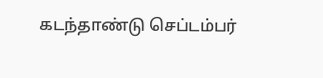கடந்தாண்டு செப்டம்பர்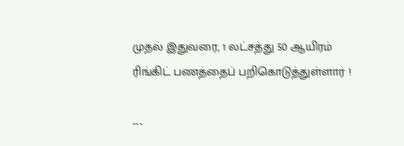முதல் இதுவரை, 1 லட்சத்து 50 ஆயிரம் ரிங்கிட் பணத்தைப் பறிகொடுத்துள்ளார் !

---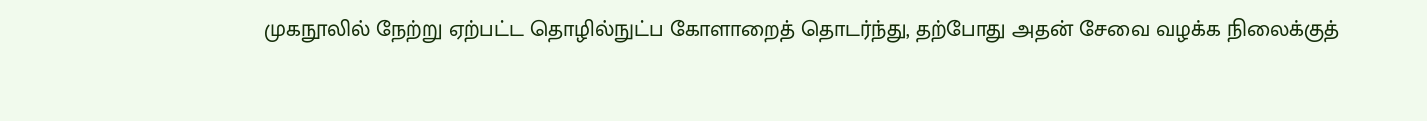முகநூலில் நேற்று ஏற்பட்ட தொழில்நுட்ப கோளாறைத் தொடர்ந்து, தற்போது அதன் சேவை வழக்க நிலைக்குத்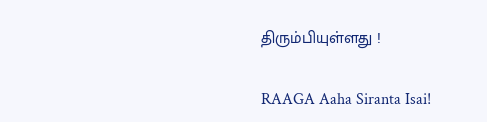திரும்பியுள்ளது !

RAAGA Aaha Siranta Isai!